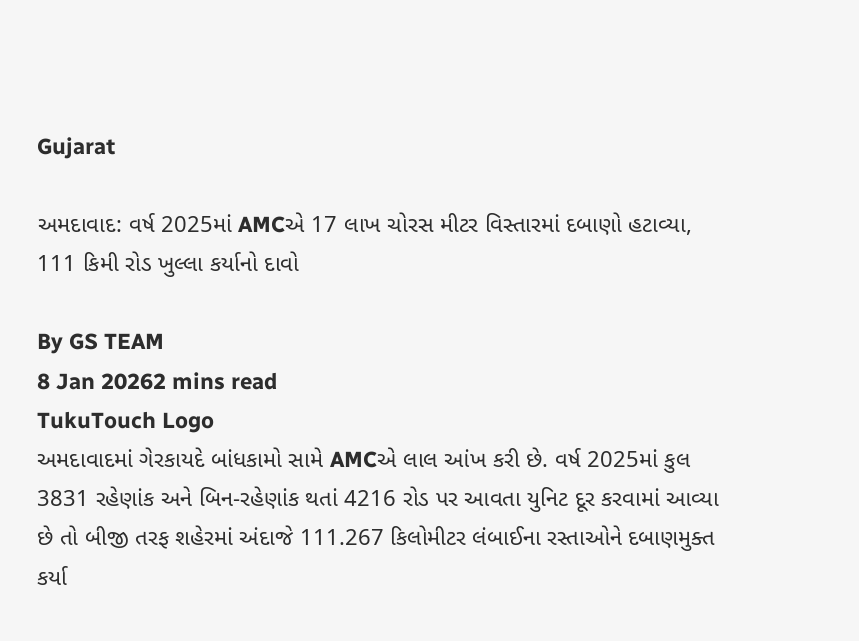Gujarat

અમદાવાદ: વર્ષ 2025માં AMCએ 17 લાખ ચોરસ મીટર વિસ્તારમાં દબાણો હટાવ્યા, 111 કિમી રોડ ખુલ્લા કર્યાનો દાવો

By GS TEAM
8 Jan 20262 mins read
TukuTouch Logo
અમદાવાદમાં ગેરકાયદે બાંધકામો સામે AMCએ લાલ આંખ કરી છે. વર્ષ 2025માં કુલ 3831 રહેણાંક અને બિન-રહેણાંક થતાં 4216 રોડ પર આવતા યુનિટ દૂર કરવામાં આવ્યા છે તો બીજી તરફ શહેરમાં અંદાજે 111.267 કિલોમીટર લંબાઈના રસ્તાઓને દબાણમુક્ત કર્યા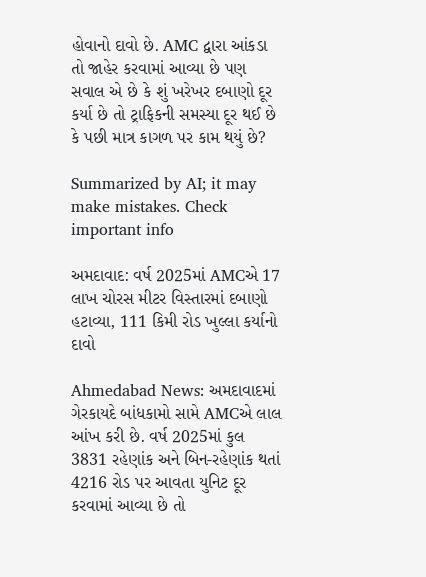હોવાનો દાવો છે. AMC દ્વારા આંકડા તો જાહેર કરવામાં આવ્યા છે પણ સવાલ એ છે કે શું ખરેખર દબાણો દૂર કર્યા છે તો ટ્રાફિકની સમસ્યા દૂર થઈ છે કે પછી માત્ર કાગળ પર કામ થયું છે?

Summarized by AI; it may make mistakes. Check important info

અમદાવાદ: વર્ષ 2025માં AMCએ 17 લાખ ચોરસ મીટર વિસ્તારમાં દબાણો હટાવ્યા, 111 કિમી રોડ ખુલ્લા કર્યાનો દાવો

Ahmedabad News: અમદાવાદમાં ગેરકાયદે બાંધકામો સામે AMCએ લાલ આંખ કરી છે. વર્ષ 2025માં કુલ 3831 રહેણાંક અને બિન-રહેણાંક થતાં 4216 રોડ પર આવતા યુનિટ દૂર કરવામાં આવ્યા છે તો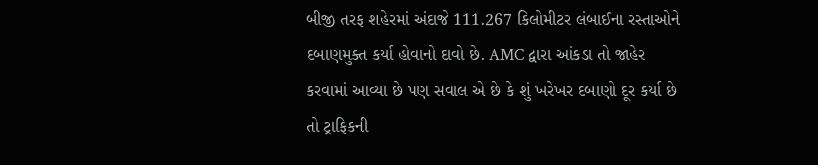બીજી તરફ શહેરમાં અંદાજે 111.267 કિલોમીટર લંબાઈના રસ્તાઓને દબાણમુક્ત કર્યા હોવાનો દાવો છે. AMC દ્વારા આંકડા તો જાહેર કરવામાં આવ્યા છે પણ સવાલ એ છે કે શું ખરેખર દબાણો દૂર કર્યા છે તો ટ્રાફિકની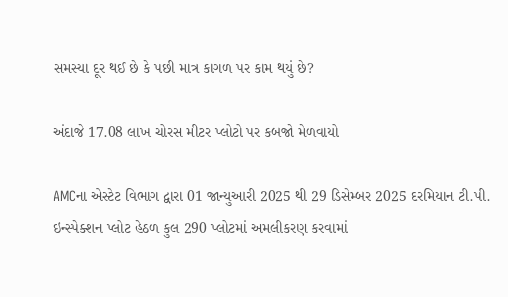સમસ્યા દૂર થઈ છે કે પછી માત્ર કાગળ પર કામ થયું છે?

અંદાજે 17.08 લાખ ચોરસ મીટર પ્લોટો પર કબજો મેળવાયો

AMCના એસ્ટેટ વિભાગ દ્વારા 01 જાન્યુઆરી 2025 થી 29 ડિસેમ્બર 2025 દરમિયાન ટી.પી. ઇન્સ્પેક્શન પ્લોટ હેઠળ કુલ 290 પ્લોટમાં અમલીકરણ કરવામાં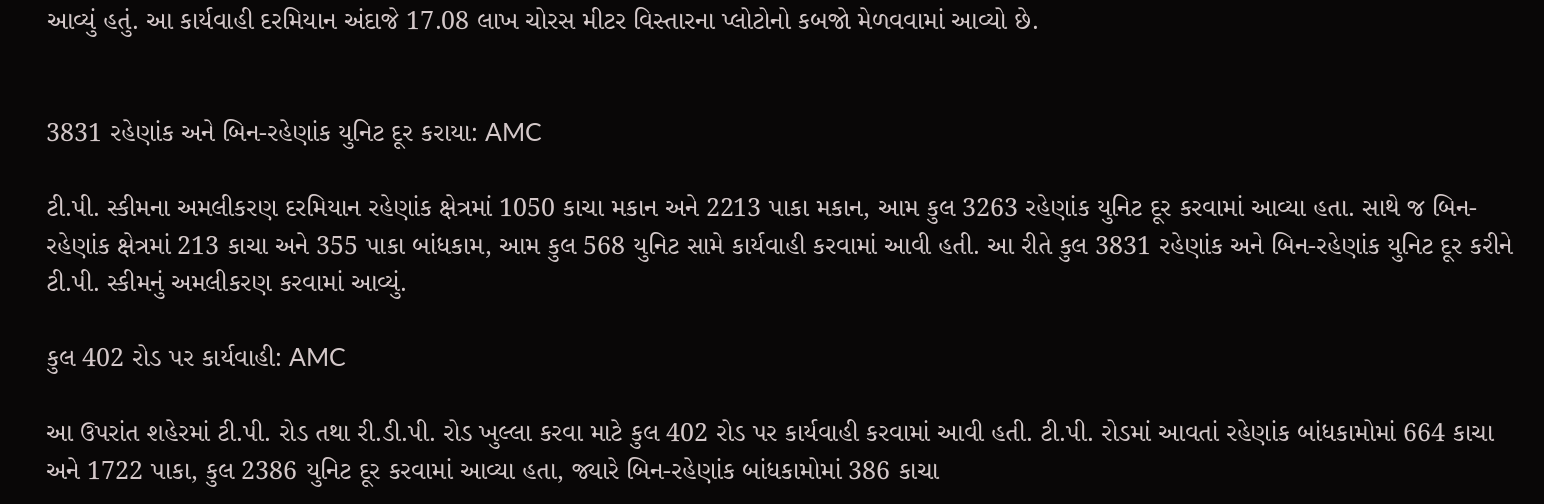આવ્યું હતું. આ કાર્યવાહી દરમિયાન અંદાજે 17.08 લાખ ચોરસ મીટર વિસ્તારના પ્લોટોનો કબજો મેળવવામાં આવ્યો છે.


3831 રહેણાંક અને બિન-રહેણાંક યુનિટ દૂર કરાયા: AMC

ટી.પી. સ્કીમના અમલીકરણ દરમિયાન રહેણાંક ક્ષેત્રમાં 1050 કાચા મકાન અને 2213 પાકા મકાન, આમ કુલ 3263 રહેણાંક યુનિટ દૂર કરવામાં આવ્યા હતા. સાથે જ બિન-રહેણાંક ક્ષેત્રમાં 213 કાચા અને 355 પાકા બાંધકામ, આમ કુલ 568 યુનિટ સામે કાર્યવાહી કરવામાં આવી હતી. આ રીતે કુલ 3831 રહેણાંક અને બિન-રહેણાંક યુનિટ દૂર કરીને ટી.પી. સ્કીમનું અમલીકરણ કરવામાં આવ્યું.

કુલ 402 રોડ પર કાર્યવાહી: AMC

આ ઉપરાંત શહેરમાં ટી.પી. રોડ તથા રી.ડી.પી. રોડ ખુલ્લા કરવા માટે કુલ 402 રોડ પર કાર્યવાહી કરવામાં આવી હતી. ટી.પી. રોડમાં આવતાં રહેણાંક બાંધકામોમાં 664 કાચા અને 1722 પાકા, કુલ 2386 યુનિટ દૂર કરવામાં આવ્યા હતા, જ્યારે બિન-રહેણાંક બાંધકામોમાં 386 કાચા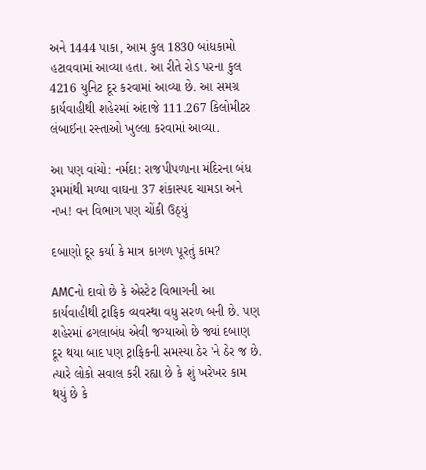અને 1444 પાકા, આમ કુલ 1830 બાંધકામો હટાવવામાં આવ્યા હતા. આ રીતે રોડ પરના કુલ 4216 યુનિટ દૂર કરવામાં આવ્યા છે. આ સમગ્ર કાર્યવાહીથી શહેરમાં અંદાજે 111.267 કિલોમીટર લંબાઈના રસ્તાઓ ખુલ્લા કરવામાં આવ્યા.

આ પણ વાંચો: નર્મદા: રાજપીપળાના મંદિરના બંધ રૂમમાંથી મળ્યા વાઘના 37 શંકાસ્પદ ચામડા અને નખ! વન વિભાગ પણ ચોંકી ઉઠ્યું

દબાણો દૂર કર્યા કે માત્ર કાગળ પૂરતું કામ?

AMCનો દાવો છે કે એસ્ટેટ વિભાગની આ કાર્યવાહીથી ટ્રાફિક વ્યવસ્થા વધુ સરળ બની છે. પણ શહેરમાં ઢગલાબંધ એવી જગ્યાઓ છે જ્યાં દબાણ દૂર થયા બાદ પણ ટ્રાફિકની સમસ્યા ઠેર 'ને ઠેર જ છે. ત્યારે લોકો સવાલ કરી રહ્યા છે કે શું ખરેખર કામ થયું છે કે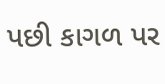પછી કાગળ પર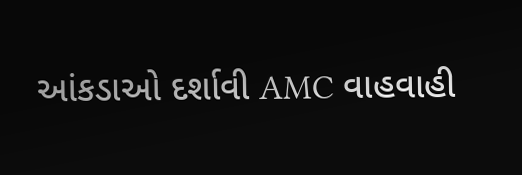આંકડાઓ દર્શાવી AMC વાહવાહી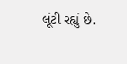લૂંટી રહ્યું છે.